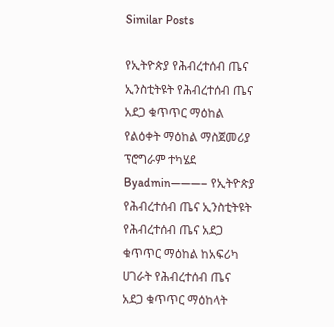Similar Posts

የኢትዮጵያ የሕብረተሰብ ጤና ኢንስቲትዩት የሕብረተሰብ ጤና አደጋ ቁጥጥር ማዕከል የልዕቀት ማዕከል ማስጀመሪያ ፕሮግራም ተካሄደ
Byadmin———– የኢትዮጵያ የሕብረተሰብ ጤና ኢንስቲትዩት የሕብረተሰብ ጤና አደጋ ቁጥጥር ማዕከል ከአፍሪካ ሀገራት የሕብረተሰብ ጤና አደጋ ቁጥጥር ማዕከላት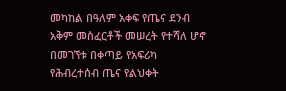መካከል በዓለም አቀፍ የጤና ደንብ አቅም መስፈርቶች መሠረት የተሻለ ሆኖ በመገኘቱ በቀጣይ የአፍሪካ የሕብረተሰብ ጤና የልህቀት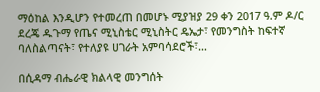ማዕከል እንዲሆን የተመረጠ በመሆኑ ሚያዝያ 29 ቀን 2017 ዓ.ም ዶ/ር ደረጄ ዱጉማ የጤና ሚኒስቴር ሚኒስትር ዴኤታ፣ የመንግስት ከፍተኛ ባለስልጣናት፣ የተለያዩ ሀገራት አምባሳደሮች፣…

በሲዳማ ብሔራዊ ክልላዊ መንግሰት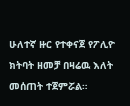ሁለተኛ ዙር የተቀናጀ የፖሊዮ ክትባት ዘመቻ በዛሬዉ እለት መሰጠት ተጀምሯል።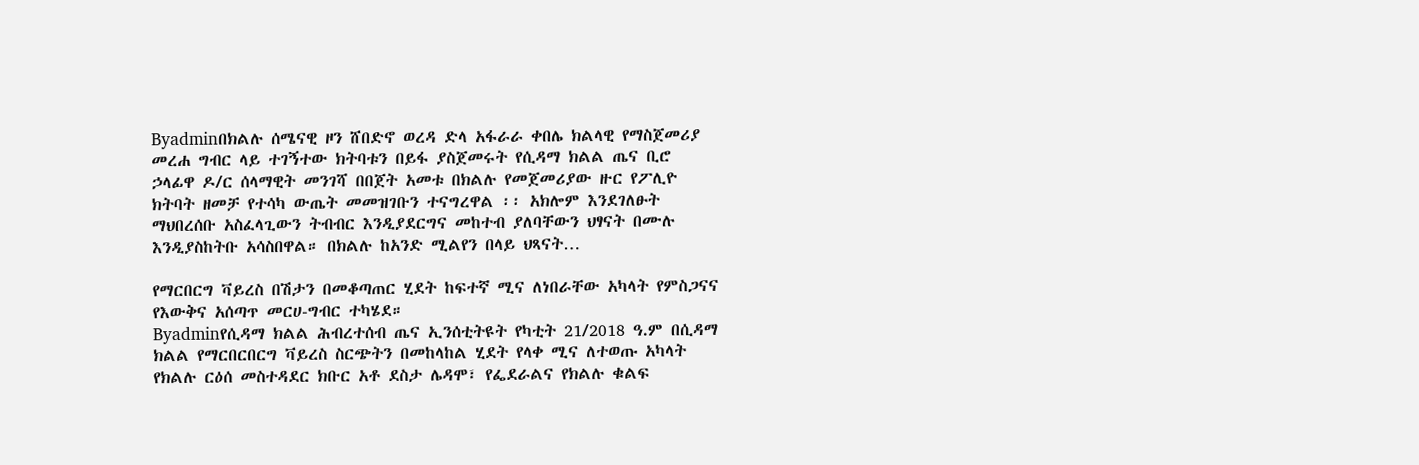Byadminበክልሉ ሰሜናዊ ዞን ሸበድኖ ወረዳ ድላ አፋራራ ቀበሌ ክልላዊ የማስጀመሪያ መረሐ ግብር ላይ ተገኝተው ክትባቱን በይፋ ያስጀመሩት የሲዳማ ክልል ጤና ቢሮ ኃላፊዋ ዶ/ር ሰላማዊት መንገሻ በበጀት አመቱ በክልሉ የመጀመሪያው ዙር የፖሊዮ ክትባት ዘመቻ የተሳካ ውጤት መመዝገቡን ተናግረዋል ፡፡ አክሎም እንደገለፁት ማህበረሰቡ አስፈላጊውን ትብብር እንዲያደርግና መከተብ ያለባቸውን ህፃናት በሙሉ እንዲያስከትቡ አሳስበዋል። በክልሉ ከአንድ ሚልየን በላይ ህጻናት…

የማርበርግ ቫይረስ በሽታን በመቆጣጠር ሂደት ከፍተኛ ሚና ለነበራቸው አካላት የምስጋናና የእውቅና አሰጣጥ መርሀ-ግብር ተካሄደ።
Byadminየሲዳማ ክልል ሕብረተሰብ ጤና ኢንሰቲትዩት የካቲት 21/2018 ዓ.ም በሲዳማ ክልል የማርበርበርግ ቫይረስ ስርጭትን በመከላከል ሂደት የላቀ ሚና ለተወጡ አካላት የክልሉ ርዕሰ መስተዳደር ክቡር አቶ ደስታ ሌዳሞ፣ የፌደራልና የክልሉ ቁልፍ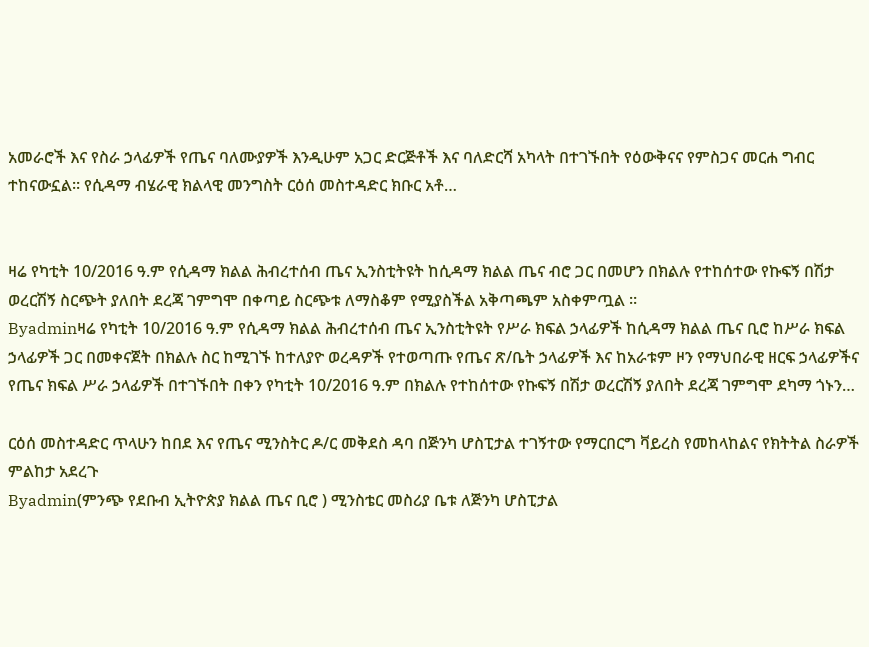አመራሮች እና የስራ ኃላፊዎች የጤና ባለሙያዎች እንዲሁም አጋር ድርጅቶች እና ባለድርሻ አካላት በተገኙበት የዕውቅናና የምስጋና መርሐ ግብር ተከናውኗል። የሲዳማ ብሄራዊ ክልላዊ መንግስት ርዕሰ መስተዳድር ክቡር አቶ…


ዛሬ የካቲት 10/2016 ዓ.ም የሲዳማ ክልል ሕብረተሰብ ጤና ኢንስቲትዩት ከሲዳማ ክልል ጤና ብሮ ጋር በመሆን በክልሉ የተከሰተው የኩፍኝ በሽታ ወረርሽኝ ስርጭት ያለበት ደረጃ ገምግሞ በቀጣይ ስርጭቱ ለማስቆም የሚያስችል አቅጣጫም አስቀምጧል ።
Byadminዛሬ የካቲት 10/2016 ዓ.ም የሲዳማ ክልል ሕብረተሰብ ጤና ኢንስቲትዩት የሥራ ክፍል ኃላፊዎች ከሲዳማ ክልል ጤና ቢሮ ከሥራ ክፍል ኃላፊዎች ጋር በመቀናጀት በክልሉ ስር ከሚገኙ ከተለያዮ ወረዳዎች የተወጣጡ የጤና ጽ/ቤት ኃላፊዎች እና ከአራቱም ዞን የማህበራዊ ዘርፍ ኃላፊዎችና የጤና ክፍል ሥራ ኃላፊዎች በተገኙበት በቀን የካቲት 10/2016 ዓ.ም በክልሉ የተከሰተው የኩፍኝ በሽታ ወረርሽኝ ያለበት ደረጃ ገምግሞ ደካማ ጎኑን…

ርዕሰ መስተዳድር ጥላሁን ከበደ እና የጤና ሚንስትር ዶ/ር መቅደስ ዳባ በጅንካ ሆስፒታል ተገኝተው የማርበርግ ቫይረስ የመከላከልና የክትትል ስራዎች ምልከታ አደረጉ
Byadmin(ምንጭ የደቡብ ኢትዮጵያ ክልል ጤና ቢሮ ) ሚንስቴር መስሪያ ቤቱ ለጅንካ ሆስፒታል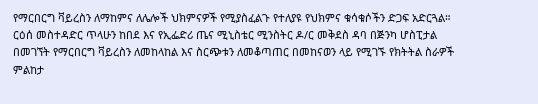የማርበርግ ቫይረስን ለማከምና ለሌሎች ህክምናዎች የሚያስፈልጉ የተለያዩ የህክምና ቁሳቁሶችን ድጋፍ አድርጓል። ርዕሰ መስተዳድር ጥላሁን ከበደ እና የኢፌድሪ ጤና ሚኒስቴር ሚንስትር ዶ/ር መቅደስ ዳባ በጅንካ ሆስፒታል በመገኘት የማርበርግ ቫይረስን ለመከላከል እና ስርጭቱን ለመቆጣጠር በመከናወን ላይ የሚገኙ የክትትል ስራዎች ምልከታ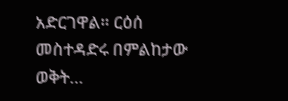አድርገዋል። ርዕሰ መስተዳድሩ በምልከታው ወቅት…